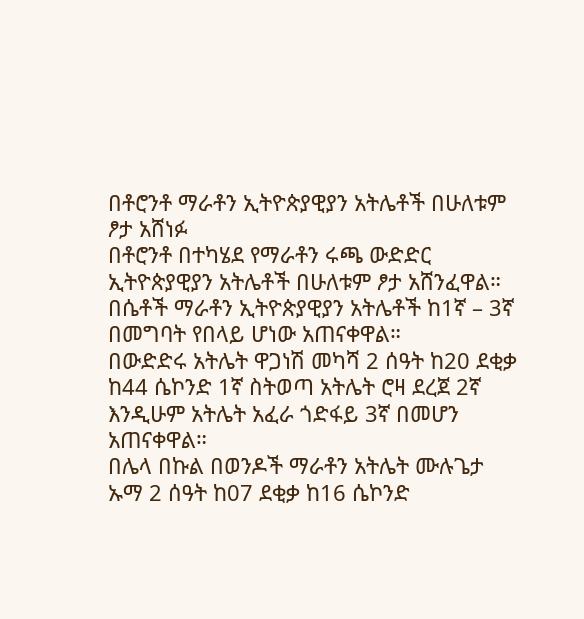በቶሮንቶ ማራቶን ኢትዮጵያዊያን አትሌቶች በሁለቱም ፆታ አሸነፉ
በቶሮንቶ በተካሄደ የማራቶን ሩጫ ውድድር ኢትዮጵያዊያን አትሌቶች በሁለቱም ፆታ አሸንፈዋል።
በሴቶች ማራቶን ኢትዮጵያዊያን አትሌቶች ከ1ኛ – 3ኛ በመግባት የበላይ ሆነው አጠናቀዋል።
በውድድሩ አትሌት ዋጋነሽ መካሻ 2 ሰዓት ከ20 ደቂቃ ከ44 ሴኮንድ 1ኛ ስትወጣ አትሌት ሮዛ ደረጀ 2ኛ እንዲሁም አትሌት አፈራ ጎድፋይ 3ኛ በመሆን አጠናቀዋል።
በሌላ በኩል በወንዶች ማራቶን አትሌት ሙሉጌታ ኡማ 2 ሰዓት ከ07 ደቂቃ ከ16 ሴኮንድ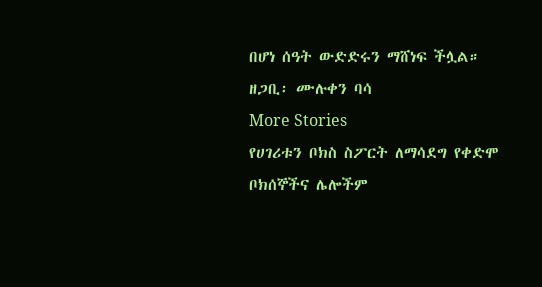በሆነ ሰዓት ውድድሩን ማሸነፍ ችሏል።
ዘጋቢ፡ ሙሉቀን ባሳ
More Stories
የሀገሪቱን ቦክስ ስፖርት ለማሳደግ የቀድሞ ቦክሰኞችና ሌሎችም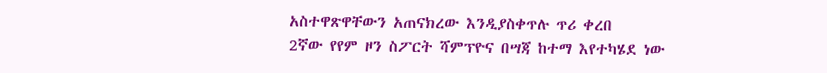አስተዋጽዋቸውን አጠናክረው እንዲያስቀጥሉ ጥሪ ቀረበ
2ኛው የየም ዞን ስፖርት ሻምፕዮና በሣጃ ከተማ እየተካሄደ ነው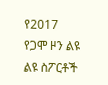የ2017 የጋሞ ዞን ልዩ ልዩ ስፖርቶች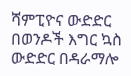ሻምፒዮና ውድድር በወንዶች እግር ኳስ ውድድር በዳራማሎ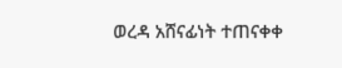ወረዳ አሸናፊነት ተጠናቀቀ